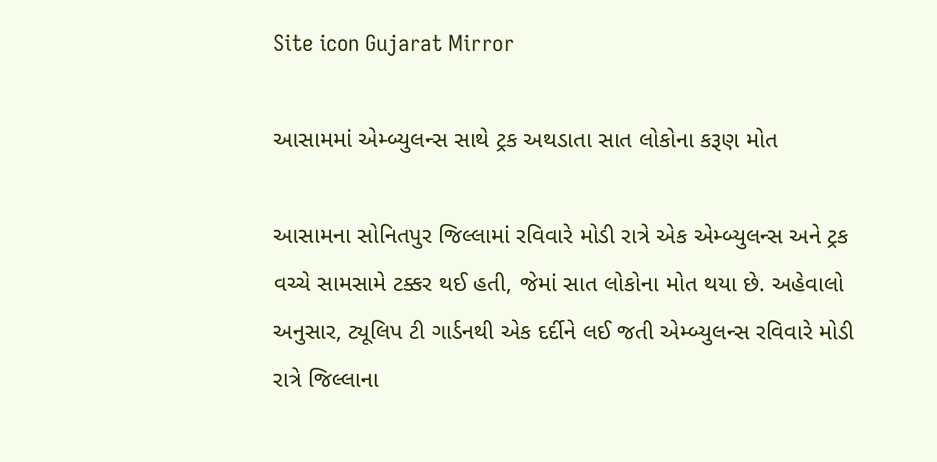Site icon Gujarat Mirror

આસામમાં એમ્બ્યુલન્સ સાથે ટ્રક અથડાતા સાત લોકોના કરૂણ મોત

આસામના સોનિતપુર જિલ્લામાં રવિવારે મોડી રાત્રે એક એમ્બ્યુલન્સ અને ટ્રક વચ્ચે સામસામે ટક્કર થઈ હતી, જેમાં સાત લોકોના મોત થયા છે. અહેવાલો અનુસાર, ટ્યૂલિપ ટી ગાર્ડનથી એક દર્દીને લઈ જતી એમ્બ્યુલન્સ રવિવારે મોડી રાત્રે જિલ્લાના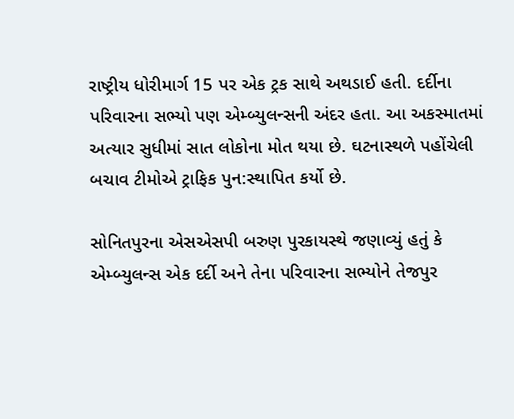રાષ્ટ્રીય ધોરીમાર્ગ 15 પર એક ટ્રક સાથે અથડાઈ હતી. દર્દીના પરિવારના સભ્યો પણ એમ્બ્યુલન્સની અંદર હતા. આ અકસ્માતમાં અત્યાર સુધીમાં સાત લોકોના મોત થયા છે. ઘટનાસ્થળે પહોંચેલી બચાવ ટીમોએ ટ્રાફિક પુન:સ્થાપિત કર્યો છે.

સોનિતપુરના એસએસપી બરુણ પુરકાયસ્થે જણાવ્યું હતું કે એમ્બ્યુલન્સ એક દર્દી અને તેના પરિવારના સભ્યોને તેજપુર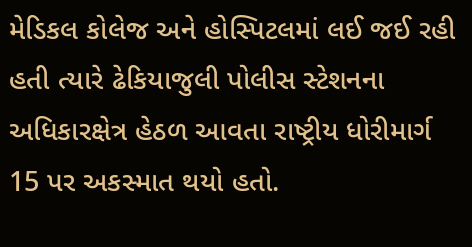મેડિકલ કોલેજ અને હોસ્પિટલમાં લઈ જઈ રહી હતી ત્યારે ઢેકિયાજુલી પોલીસ સ્ટેશનના અધિકારક્ષેત્ર હેઠળ આવતા રાષ્ટ્રીય ધોરીમાર્ગ 15 પર અકસ્માત થયો હતો.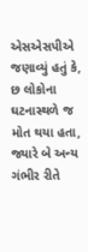એસએસપીએ જણાવ્યું હતું કે, છ લોકોના ઘટનાસ્થળે જ મોત થયા હતા, જ્યારે બે અન્ય ગંભીર રીતે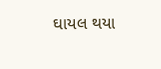ઘાયલ થયા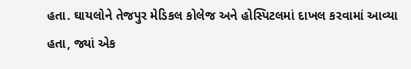હતા. ઘાયલોને તેજપુર મેડિકલ કોલેજ અને હોસ્પિટલમાં દાખલ કરવામાં આવ્યા હતા, જ્યાં એક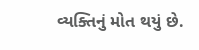વ્યક્તિનું મોત થયું છે.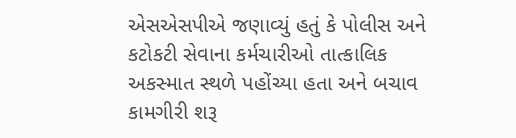એસએસપીએ જણાવ્યું હતું કે પોલીસ અને કટોકટી સેવાના કર્મચારીઓ તાત્કાલિક અકસ્માત સ્થળે પહોંચ્યા હતા અને બચાવ કામગીરી શરૂ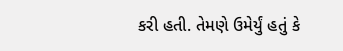કરી હતી. તેમણે ઉમેર્યું હતું કે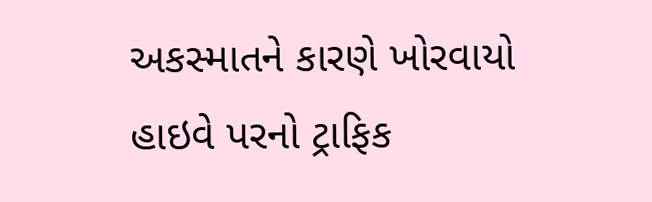અકસ્માતને કારણે ખોરવાયો હાઇવે પરનો ટ્રાફિક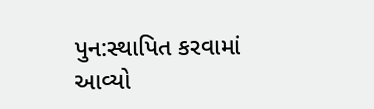પુન:સ્થાપિત કરવામાં આવ્યો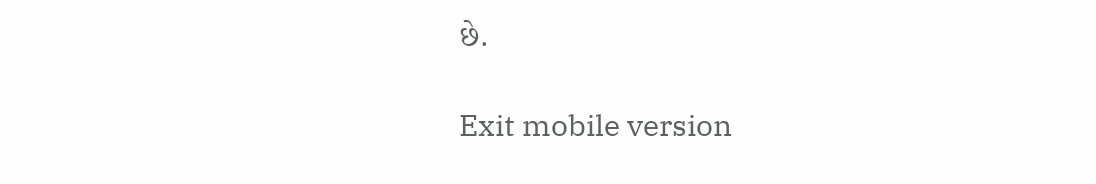છે.

Exit mobile version